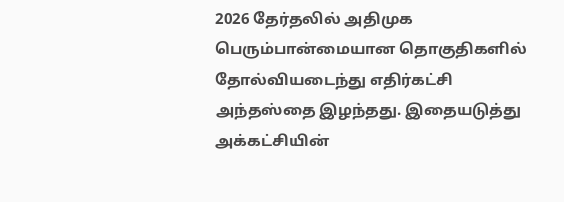2026 தேர்தலில் அதிமுக பெரும்பான்மையான தொகுதிகளில் தோல்வியடைந்து எதிர்கட்சி அந்தஸ்தை இழந்தது. இதையடுத்து அக்கட்சியின்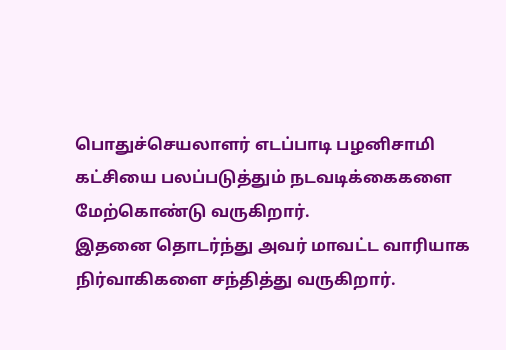பொதுச்செயலாளர் எடப்பாடி பழனிசாமி கட்சியை பலப்படுத்தும் நடவடிக்கைகளை மேற்கொண்டு வருகிறார்.
இதனை தொடர்ந்து அவர் மாவட்ட வாரியாக நிர்வாகிகளை சந்தித்து வருகிறார்.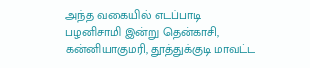அந்த வகையில் எடப்பாடி பழனிசாமி இன்று தென்காசி, கன்னியாகுமரி, தூத்துக்குடி மாவட்ட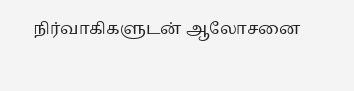நிர்வாகிகளுடன் ஆலோசனை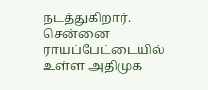நடத்துகிறார்.
சென்னை ராயப்பேட்டையில் உள்ள அதிமுக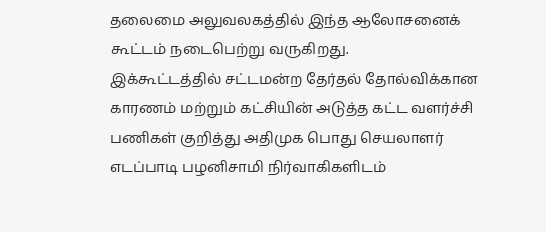தலைமை அலுவலகத்தில் இந்த ஆலோசனைக் கூட்டம் நடைபெற்று வருகிறது.
இக்கூட்டத்தில் சட்டமன்ற தேர்தல் தோல்விக்கான காரணம் மற்றும் கட்சியின் அடுத்த கட்ட வளர்ச்சி பணிகள் குறித்து அதிமுக பொது செயலாளர் எடப்பாடி பழனிசாமி நிர்வாகிகளிடம்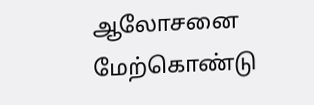ஆலோசனை மேற்கொண்டு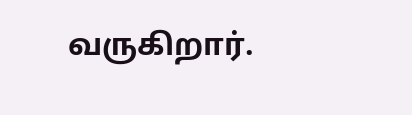வருகிறார்.